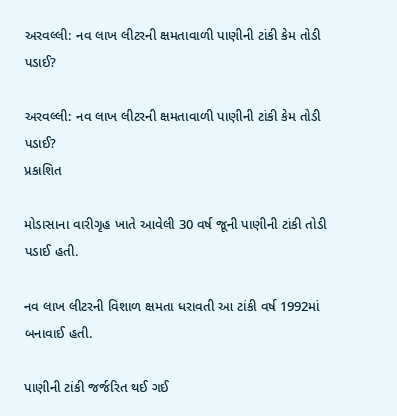અરવલ્લી: નવ લાખ લીટરની ક્ષમતાવાળી પાણીની ટાંકી કેમ તોડી પડાઈ?

અરવલ્લી: નવ લાખ લીટરની ક્ષમતાવાળી પાણીની ટાંકી કેમ તોડી પડાઈ?
પ્રકાશિત

મોડાસાના વારીગૃહ ખાતે આવેલી 30 વર્ષ જૂની પાણીની ટાંકી તોડી પડાઈ હતી.

નવ લાખ લીટરની વિશાળ ક્ષમતા ધરાવતી આ ટાંકી વર્ષ 1992માં બનાવાઈ હતી.

પાણીની ટાંકી જર્જરિત થઈ ગઈ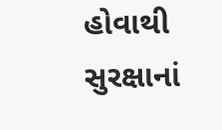હોવાથી સુરક્ષાનાં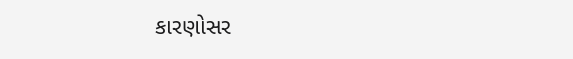કારણોસર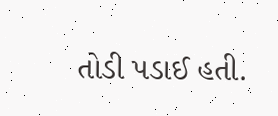તોડી પડાઈ હતી.